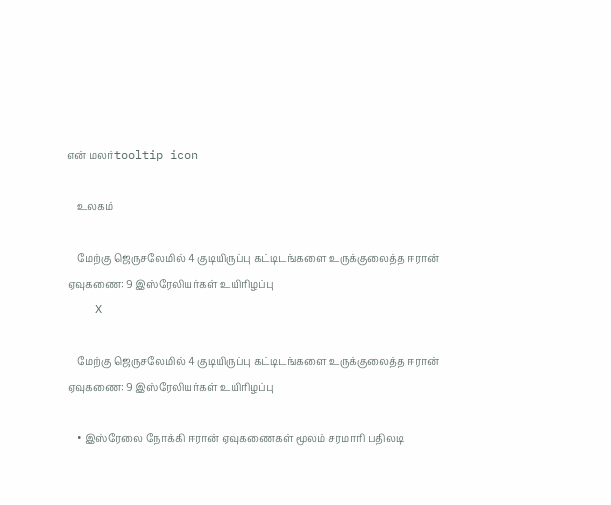என் மலர்tooltip icon

    உலகம்

    மேற்கு ஜெருசலேமில் 4 குடியிருப்பு கட்டிடங்களை உருக்குலைத்த ஈரான் ஏவுகணை: 9 இஸ்ரேலியர்கள் உயிரிழப்பு
    X

    மேற்கு ஜெருசலேமில் 4 குடியிருப்பு கட்டிடங்களை உருக்குலைத்த ஈரான் ஏவுகணை: 9 இஸ்ரேலியர்கள் உயிரிழப்பு

    • இஸ்ரேலை நோக்கி ஈரான் ஏவுகணைகள் மூலம் சரமாரி பதிலடி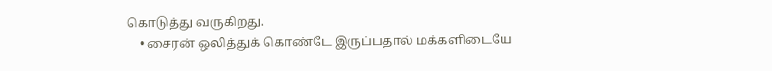கொடுத்து வருகிறது.
    • சைரன் ஒலித்துக் கொண்டே இருப்பதால் மக்களிடையே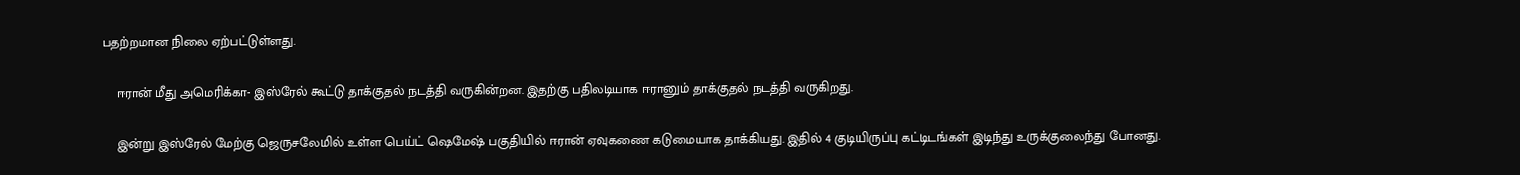பதற்றமான நிலை ஏற்பட்டுள்ளது.

    ஈரான் மீது அமெரிக்கா- இஸ்ரேல் கூட்டு தாக்குதல் நடத்தி வருகின்றன. இதற்கு பதிலடியாக ஈரானும் தாக்குதல் நடத்தி வருகிறது.

    இன்று இஸ்ரேல் மேற்கு ஜெருசலேமில் உள்ள பெய்ட் ஷெமேஷ் பகுதியில் ஈரான் ஏவுகணை கடுமையாக தாக்கியது. இதில் 4 குடியிருப்பு கட்டிடங்கள் இடிந்து உருக்குலைந்து போனது.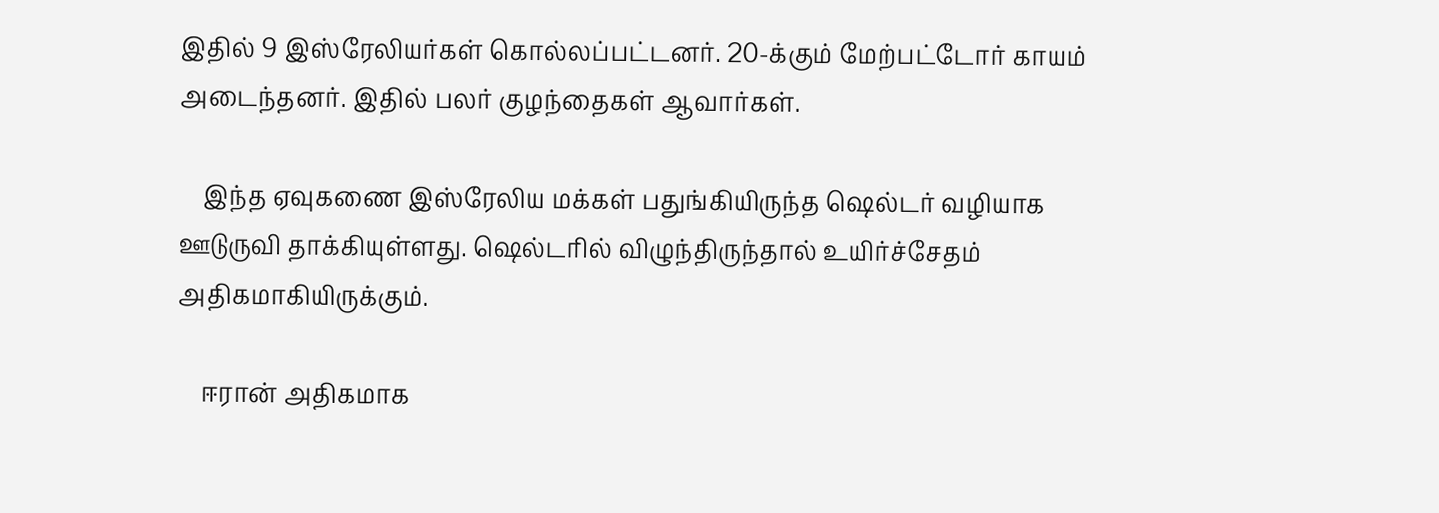இதில் 9 இஸ்ரேலியர்கள் கொல்லப்பட்டனர். 20-க்கும் மேற்பட்டோர் காயம் அடைந்தனர். இதில் பலர் குழந்தைகள் ஆவார்கள்.

    இந்த ஏவுகணை இஸ்ரேலிய மக்கள் பதுங்கியிருந்த ஷெல்டர் வழியாக ஊடுருவி தாக்கியுள்ளது. ஷெல்டரில் விழுந்திருந்தால் உயிர்ச்சேதம் அதிகமாகியிருக்கும்.

    ஈரான் அதிகமாக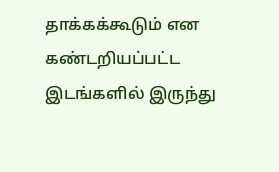தாக்கக்கூடும் என கண்டறியப்பட்ட இடங்களில் இருந்து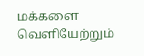மக்களை வெளியேற்றும்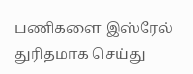பணிகளை இஸ்ரேல் துரிதமாக செய்து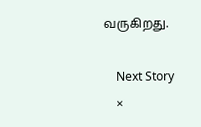வருகிறது.

    Next Story
    ×